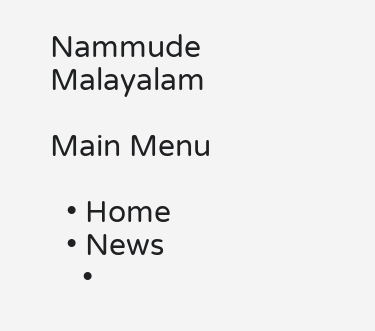Nammude Malayalam

Main Menu

  • Home
  • News
    •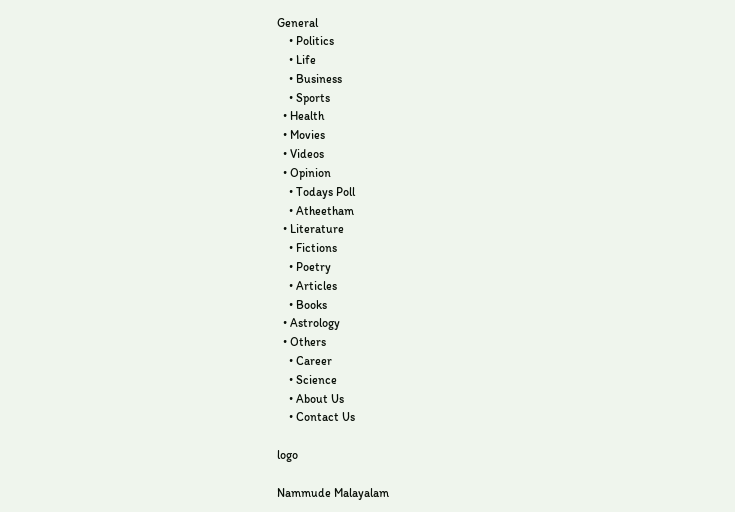General
    • Politics
    • Life
    • Business
    • Sports
  • Health
  • Movies
  • Videos
  • Opinion
    • Todays Poll
    • Atheetham
  • Literature
    • Fictions
    • Poetry
    • Articles
    • Books
  • Astrology
  • Others
    • Career
    • Science
    • About Us
    • Contact Us

logo

Nammude Malayalam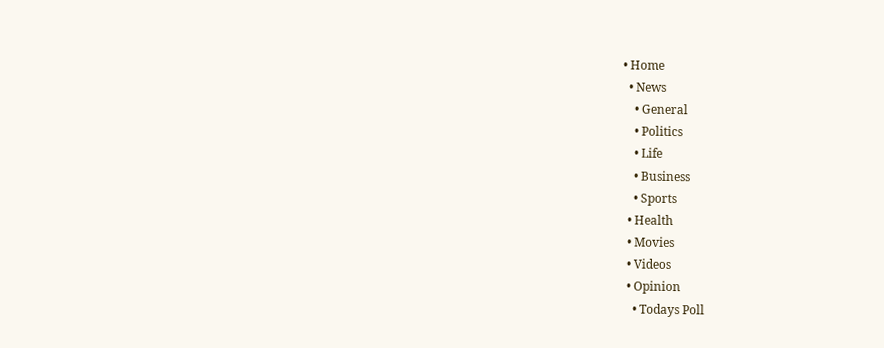• Home
  • News
    • General
    • Politics
    • Life
    • Business
    • Sports
  • Health
  • Movies
  • Videos
  • Opinion
    • Todays Poll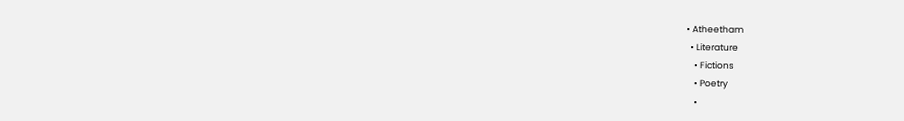• Atheetham
  • Literature
    • Fictions
    • Poetry
    •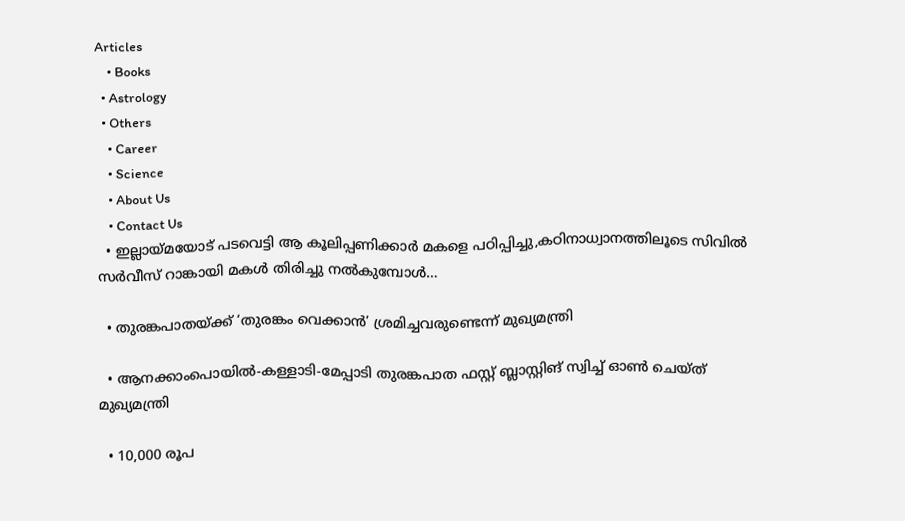Articles
    • Books
  • Astrology
  • Others
    • Career
    • Science
    • About Us
    • Contact Us
  • ഇല്ലായ്മയോട് പടവെട്ടി ആ കൂലിപ്പണിക്കാർ മകളെ പഠിപ്പിച്ചു,കഠിനാധ്വാനത്തിലൂടെ സിവിൽ സർവീസ് റാങ്കായി മകൾ തിരിച്ചു നൽകുമ്പോൾ…

  • തുരങ്കപാതയ്ക്ക് ‘തുരങ്കം വെക്കാൻ’ ശ്രമിച്ചവരുണ്ടെന്ന് മുഖ്യമന്ത്രി

  • ആനക്കാംപൊയിൽ-കള്ളാടി-മേപ്പാടി തുരങ്കപാത ഫസ്റ്റ് ബ്ലാസ്റ്റിങ് സ്വിച്ച് ഓൺ ചെയ്ത് മുഖ്യമന്ത്രി

  • 10,000 രൂപ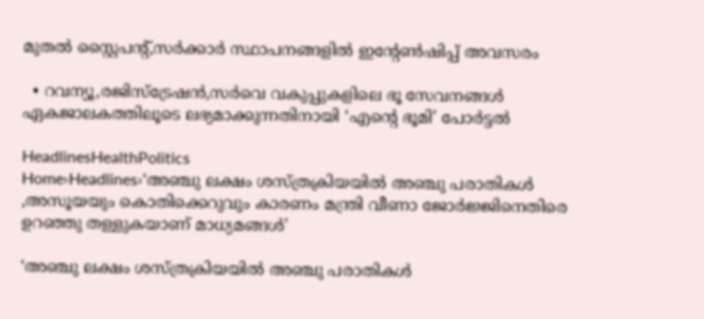മുതൽ സ്റ്റൈപൻ്റ്,സർക്കാർ സ്ഥാപനങ്ങളിൽ ഇൻ്റേൺഷിപ്പ് അവസരം

  • റവന്യൂ,രജിസ്‌ട്രേഷൻ,സർവെ വകുപ്പുകളിലെ ഭൂ സേവനങ്ങൾ ഏകജാലകത്തിലൂടെ ലഭ്യമാക്കുന്നതിനായി ‘എന്‍റെ ഭൂമി’ പോർട്ടൽ

HeadlinesHealthPolitics
Home›Headlines›‘അഞ്ചു ലക്ഷം ശസ്ത്രക്രിയയിൽ അഞ്ചു പരാതികൾ ,അസൂയയും കൊതിക്കെറുവും കാരണം മന്ത്രി വീണാ ജോർജ്ജിനെതിരെ ഉറഞ്ഞു തള്ളുകയാണ് മാധ്യമങ്ങൾ’

‘അഞ്ചു ലക്ഷം ശസ്ത്രക്രിയയിൽ അഞ്ചു പരാതികൾ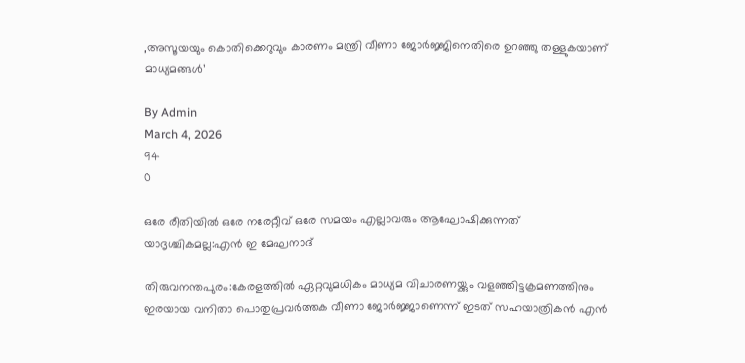,അസൂയയും കൊതിക്കെറുവും കാരണം മന്ത്രി വീണാ ജോർജ്ജിനെതിരെ ഉറഞ്ഞു തള്ളുകയാണ് മാധ്യമങ്ങൾ’

By Admin
March 4, 2026
94
0

ഒരേ രീതിയിൽ ഒരേ നരേറ്റീവ് ഒരേ സമയം എല്ലാവരും ആഘോഷിക്കുന്നത് യാദൃശ്ചികമല്ല:എൻ ഇ മേഘനാദ്

തിരുവനന്തപുരം:കേരളത്തിൽ ഏറ്റവുമധികം മാധ്യമ വിചാരണയ്ക്കും വളഞ്ഞിട്ടക്രമണത്തിനും ഇരയായ വനിതാ പൊതുപ്രവർത്തക വീണാ ജോർജ്ജാണെന്ന് ഇടത് സഹയാത്രികൻ എൻ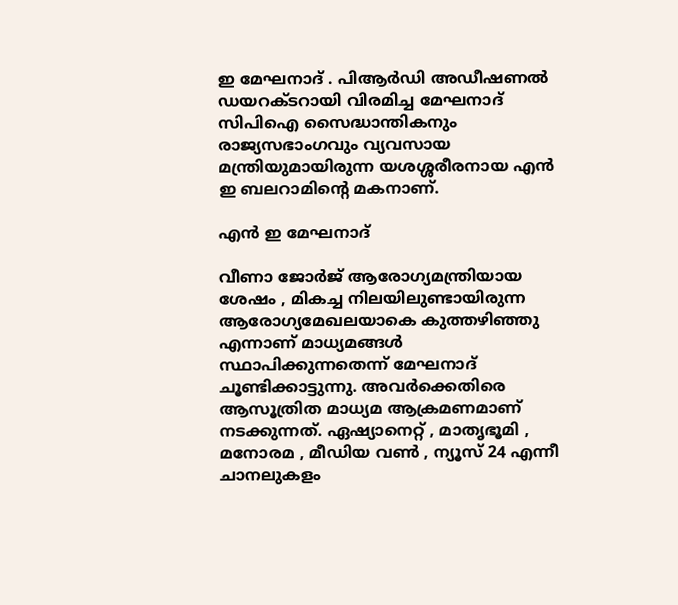ഇ മേഘനാദ് . പിആർഡി അഡീഷണൽ ഡയറക്ടറായി വിരമിച്ച മേഘനാദ് സിപിഐ സൈദ്ധാന്തികനും രാജ്യസഭാംഗവും വ്യവസായ മന്ത്രിയുമായിരുന്ന യശശ്ശരീരനായ എൻ ഇ ബലറാമിൻ്റെ മകനാണ്.

എൻ ഇ മേഘനാദ്

വീണാ ജോർജ് ആരോഗ്യമന്ത്രിയായ ശേഷം , മികച്ച നിലയിലുണ്ടായിരുന്ന ആരോഗ്യമേഖലയാകെ കുത്തഴിഞ്ഞു എന്നാണ് മാധ്യമങ്ങൾ സ്ഥാപിക്കുന്നതെന്ന് മേഘനാദ് ചൂണ്ടിക്കാട്ടുന്നു. അവർക്കെതിരെ ആസൂത്രിത മാധ്യമ ആക്രമണമാണ് നടക്കുന്നത്. ഏഷ്യാനെറ്റ് , മാതൃഭൂമി , മനോരമ , മീഡിയ വൺ , ന്യൂസ് 24 എന്നീ ചാനലുകളം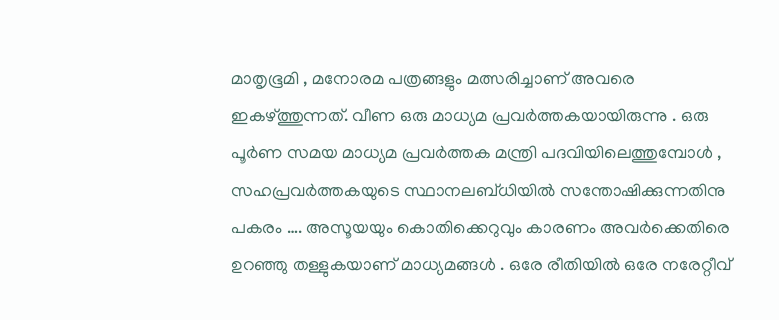മാതൃഭൂമി , മനോരമ പത്രങ്ങളും മത്സരിച്ചാണ് അവരെ ഇകഴ്ത്തുന്നത്. വീണ ഒരു മാധ്യമ പ്രവർത്തകയായിരുന്നു . ഒരു പൂർണ സമയ മാധ്യമ പ്രവർത്തക മന്ത്രി പദവിയിലെത്തുമ്പോൾ , സഹപ്രവർത്തകയുടെ സ്ഥാനലബ്ധിയിൽ സന്തോഷിക്കുന്നതിനു പകരം …. അസൂയയും കൊതിക്കെറുവും കാരണം അവർക്കെതിരെ ഉറഞ്ഞു തള്ളുകയാണ് മാധ്യമങ്ങൾ . ഒരേ രീതിയിൽ ഒരേ നരേറ്റീവ്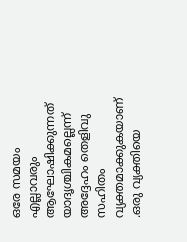ഒരേ സമയം എല്ലാവരും ആഘോഷിക്കുന്നത് യാദൃശ്ചികമല്ലെന്ന് അദ്ദേഹം തെളിവു സഹിതം വ്യക്തമാക്കുകയാണ് .ഒരു വ്യക്തിയെ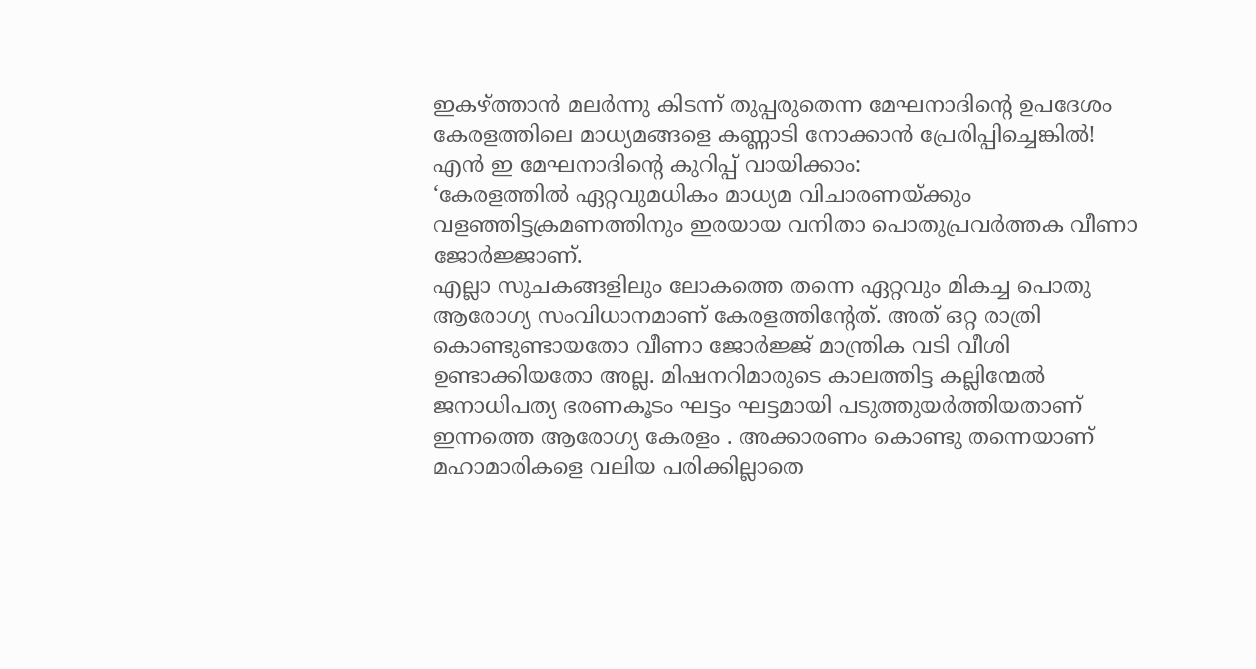ഇകഴ്ത്താൻ മലർന്നു കിടന്ന് തുപ്പരുതെന്ന മേഘനാദിൻ്റെ ഉപദേശം കേരളത്തിലെ മാധ്യമങ്ങളെ കണ്ണാടി നോക്കാൻ പ്രേരിപ്പിച്ചെങ്കിൽ!
എൻ ഇ മേഘനാദിൻ്റെ കുറിപ്പ് വായിക്കാം:
‘കേരളത്തിൽ ഏറ്റവുമധികം മാധ്യമ വിചാരണയ്ക്കും വളഞ്ഞിട്ടക്രമണത്തിനും ഇരയായ വനിതാ പൊതുപ്രവർത്തക വീണാ ജോർജ്ജാണ്.
എല്ലാ സുചകങ്ങളിലും ലോകത്തെ തന്നെ ഏറ്റവും മികച്ച പൊതു ആരോഗ്യ സംവിധാനമാണ് കേരളത്തിൻ്റേത്. അത് ഒറ്റ രാത്രി കൊണ്ടുണ്ടായതോ വീണാ ജോർജ്ജ് മാന്ത്രിക വടി വീശി ഉണ്ടാക്കിയതോ അല്ല. മിഷനറിമാരുടെ കാലത്തിട്ട കല്ലിന്മേൽ ജനാധിപത്യ ഭരണകൂടം ഘട്ടം ഘട്ടമായി പടുത്തുയർത്തിയതാണ് ഇന്നത്തെ ആരോഗ്യ കേരളം . അക്കാരണം കൊണ്ടു തന്നെയാണ് മഹാമാരികളെ വലിയ പരിക്കില്ലാതെ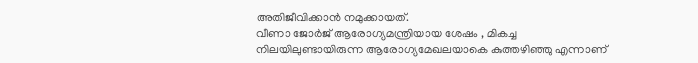അതിജീവിക്കാൻ നമുക്കായത്.
വീണാ ജോർജ് ആരോഗ്യമന്ത്രിയായ ശേഷം , മികച്ച നിലയിലുണ്ടായിരുന്ന ആരോഗ്യമേഖലയാകെ കുത്തഴിഞ്ഞു എന്നാണ്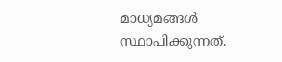മാധ്യമങ്ങൾ സ്ഥാപിക്കുന്നത്.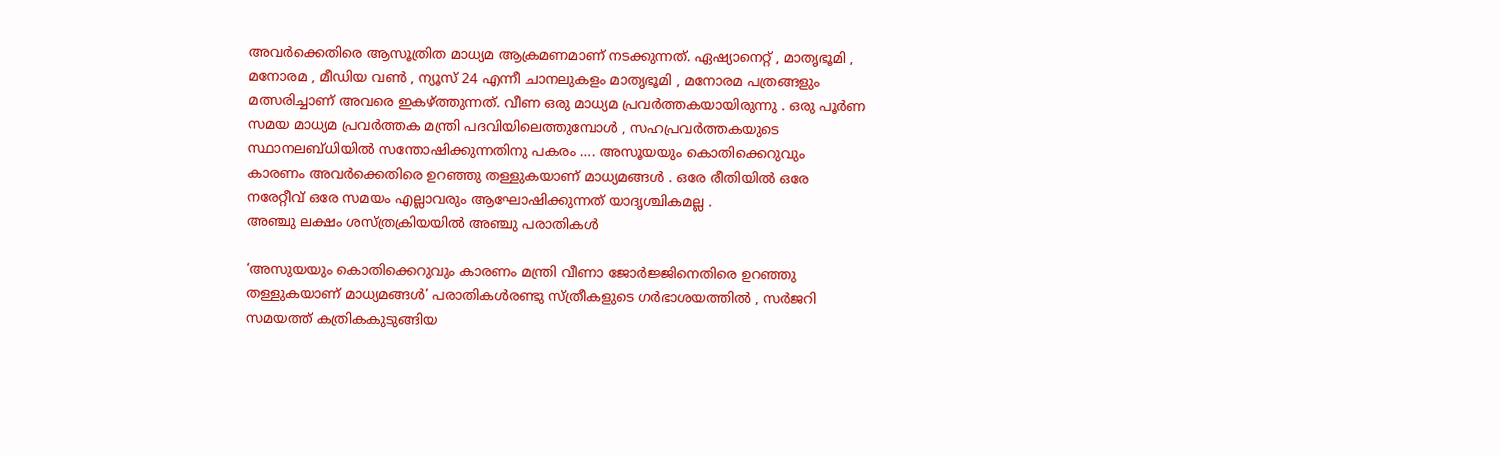അവർക്കെതിരെ ആസൂത്രിത മാധ്യമ ആക്രമണമാണ് നടക്കുന്നത്. ഏഷ്യാനെറ്റ് , മാതൃഭൂമി , മനോരമ , മീഡിയ വൺ , ന്യൂസ് 24 എന്നീ ചാനലുകളം മാതൃഭൂമി , മനോരമ പത്രങ്ങളും മത്സരിച്ചാണ് അവരെ ഇകഴ്ത്തുന്നത്. വീണ ഒരു മാധ്യമ പ്രവർത്തകയായിരുന്നു . ഒരു പൂർണ സമയ മാധ്യമ പ്രവർത്തക മന്ത്രി പദവിയിലെത്തുമ്പോൾ , സഹപ്രവർത്തകയുടെ സ്ഥാനലബ്ധിയിൽ സന്തോഷിക്കുന്നതിനു പകരം …. അസൂയയും കൊതിക്കെറുവും കാരണം അവർക്കെതിരെ ഉറഞ്ഞു തള്ളുകയാണ് മാധ്യമങ്ങൾ . ഒരേ രീതിയിൽ ഒരേ നരേറ്റീവ് ഒരേ സമയം എല്ലാവരും ആഘോഷിക്കുന്നത് യാദൃശ്ചികമല്ല .
അഞ്ചു ലക്ഷം ശസ്ത്രക്രിയയിൽ അഞ്ചു പരാതികൾ

‘അസുയയും കൊതിക്കെറുവും കാരണം മന്ത്രി വീണാ ജോർജ്ജിനെതിരെ ഉറഞ്ഞു തള്ളുകയാണ് മാധ്യമങ്ങൾ’ പരാതികൾരണ്ടു സ്ത്രീകളുടെ ഗർഭാശയത്തിൽ , സർജറി സമയത്ത് കത്രികകുടുങ്ങിയ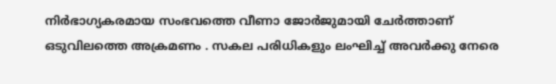നിർഭാഗ്യകരമായ സംഭവത്തെ വീണാ ജോർജുമായി ചേർത്താണ് ഒടുവിലത്തെ അക്രമണം . സകല പരിധികളും ലംഘിച്ച് അവർക്കു നേരെ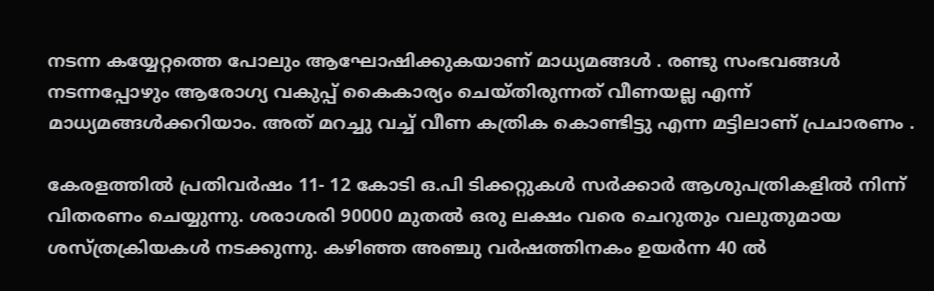നടന്ന കയ്യേറ്റത്തെ പോലും ആഘോഷിക്കുകയാണ് മാധ്യമങ്ങൾ . രണ്ടു സംഭവങ്ങൾ നടന്നപ്പോഴും ആരോഗ്യ വകുപ്പ് കൈകാര്യം ചെയ്തിരുന്നത് വീണയല്ല എന്ന് മാധ്യമങ്ങൾക്കറിയാം. അത് മറച്ചു വച്ച് വീണ കത്രിക കൊണ്ടിട്ടു എന്ന മട്ടിലാണ് പ്രചാരണം .

കേരളത്തിൽ പ്രതിവർഷം 11- 12 കോടി ഒ.പി ടിക്കറ്റുകൾ സർക്കാർ ആശുപത്രികളിൽ നിന്ന് വിതരണം ചെയ്യുന്നു. ശരാശരി 90000 മുതൽ ഒരു ലക്ഷം വരെ ചെറുതും വലുതുമായ ശസ്ത്രക്രിയകൾ നടക്കുന്നു. കഴിഞ്ഞ അഞ്ചു വർഷത്തിനകം ഉയർന്ന 40 ൽ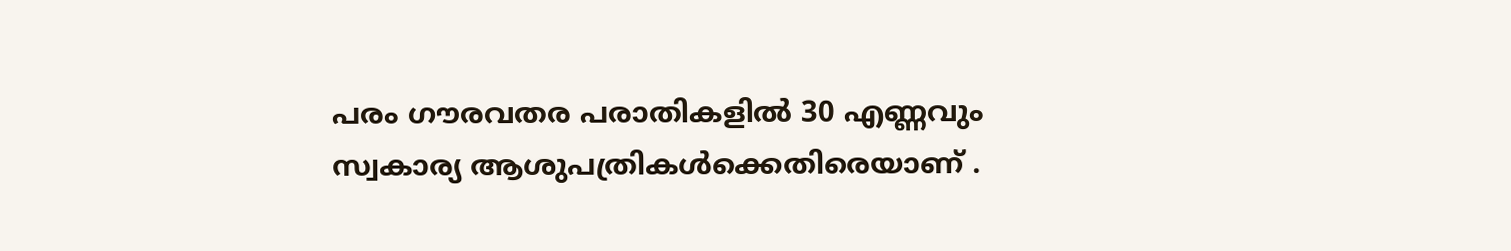പരം ഗൗരവതര പരാതികളിൽ 30 എണ്ണവും സ്വകാര്യ ആശുപത്രികൾക്കെതിരെയാണ് .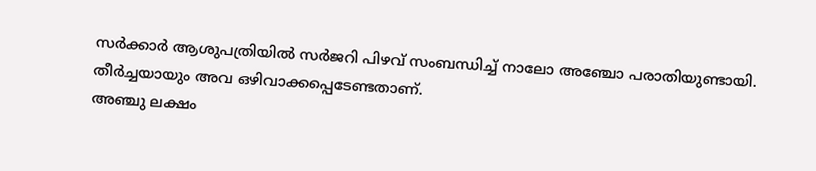സർക്കാർ ആശുപത്രിയിൽ സർജറി പിഴവ് സംബന്ധിച്ച് നാലോ അഞ്ചോ പരാതിയുണ്ടായി. തീർച്ചയായും അവ ഒഴിവാക്കപ്പെടേണ്ടതാണ്.
അഞ്ചു ലക്ഷം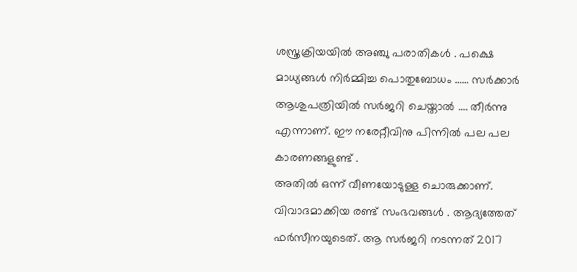ശസ്ത്രക്രിയയിൽ അഞ്ചു പരാതികൾ . പക്ഷെ മാധ്യങ്ങൾ നിർമ്മിച്ച പൊതുബോധം …… സർക്കാർ ആശുപത്രിയിൽ സർജറി ചെയ്താൽ …. തീർന്നു എന്നാണ്. ഈ നരേറ്റീവിനു പിന്നിൽ പല പല കാരണങ്ങളുണ്ട് .
അതിൽ ഒന്ന് വീണയോടുള്ള ചൊരുക്കാണ്.
വിവാദമാക്കിയ രണ്ട് സംഭവങ്ങൾ . ആദ്യത്തേത് ഫർസീനയുടെത്. ആ സർജറി നടന്നത് 2017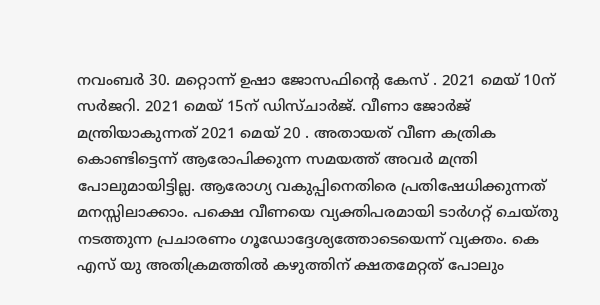നവംബർ 30. മറ്റൊന്ന് ഉഷാ ജോസഫിൻ്റെ കേസ് . 2021 മെയ് 10ന് സർജറി. 2021 മെയ് 15ന് ഡിസ്ചാർജ്. വീണാ ജോർജ്
മന്ത്രിയാകുന്നത് 2021 മെയ് 20 . അതായത് വീണ കത്രിക കൊണ്ടിട്ടെന്ന് ആരോപിക്കുന്ന സമയത്ത് അവർ മന്ത്രി പോലുമായിട്ടില്ല. ആരോഗ്യ വകുപ്പിനെതിരെ പ്രതിഷേധിക്കുന്നത് മനസ്സിലാക്കാം. പക്ഷെ വീണയെ വ്യക്തിപരമായി ടാർഗറ്റ് ചെയ്തു നടത്തുന്ന പ്രചാരണം ഗൂഡോദ്ദേശ്യത്തോടെയെന്ന് വ്യക്തം. കെ എസ് യു അതിക്രമത്തിൽ കഴുത്തിന് ക്ഷതമേറ്റത് പോലും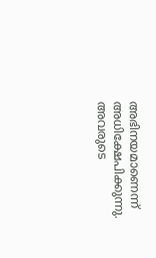അഭിനയമാണെന്ന് അധിക്ഷേപിക്കുന്നു. അവരുടെ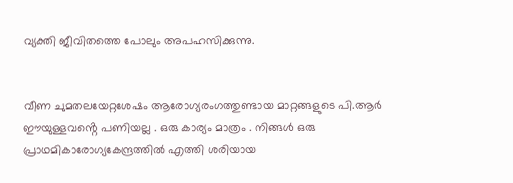വ്യക്തി ജീവിതത്തെ പോലും അപഹസിക്കുന്നു.


വീണ ചുമതലയേറ്റശേഷം ആരോഗ്യരംഗത്തുണ്ടായ മാറ്റങ്ങളുടെ പി.ആർ ഈയുള്ളവൻ്റെ പണിയല്ല . ഒരു കാര്യം മാത്രം . നിങ്ങൾ ഒരു പ്രാഥമികാരോഗ്യകേന്ദ്രത്തിൽ എത്തി ശരിയായ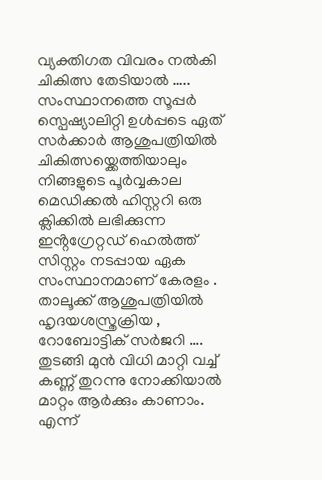വ്യക്തിഗത വിവരം നൽകി ചികിത്സ തേടിയാൽ ….. സംസ്ഥാനത്തെ സൂപ്പർ സ്പെഷ്യാലിറ്റി ഉൾപ്പടെ ഏത് സർക്കാർ ആശുപത്രിയിൽ ചികിത്സയ്ക്കെത്തിയാലും നിങ്ങളുടെ പൂർവ്വകാല മെഡിക്കൽ ഹിസ്റ്ററി ഒരു ക്ലിക്കിൽ ലഭിക്കുന്ന ഇൻ്റഗ്രേറ്റഡ് ഹെൽത്ത് സിസ്റ്റം നടപ്പായ ഏക സംസ്ഥാനമാണ് കേരളം . താലൂക്ക് ആശുപത്രിയിൽ ഹൃദയശസ്ത്രക്രിയ , റോബോട്ടിക് സർജറി …. തുടങ്ങി മുൻ വിധി മാറ്റി വച്ച് കണ്ണ് തുറന്നു നോക്കിയാൽ മാറ്റം ആർക്കും കാണാം. എന്ന്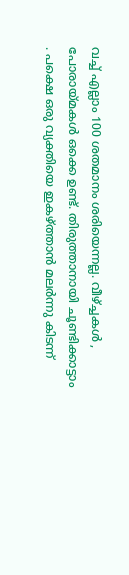വച്ച് എല്ലാം 100 ശതമാനം ശരിയെന്നല്ല. വീഴ്‌ച്ചകൾ , പോരായ്മകൾ ഒക്കെ ഉണ്ട്. തിരുത്താനായി ചൂണ്ടിക്കാട്ടാം . പക്ഷെ ഒരു വ്യക്തിയെ ഇകഴ്ത്താൻ മലർന്നു കിടന്ന്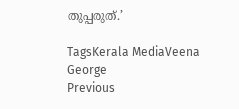തുപ്പരുത്.’

TagsKerala MediaVeena George
Previous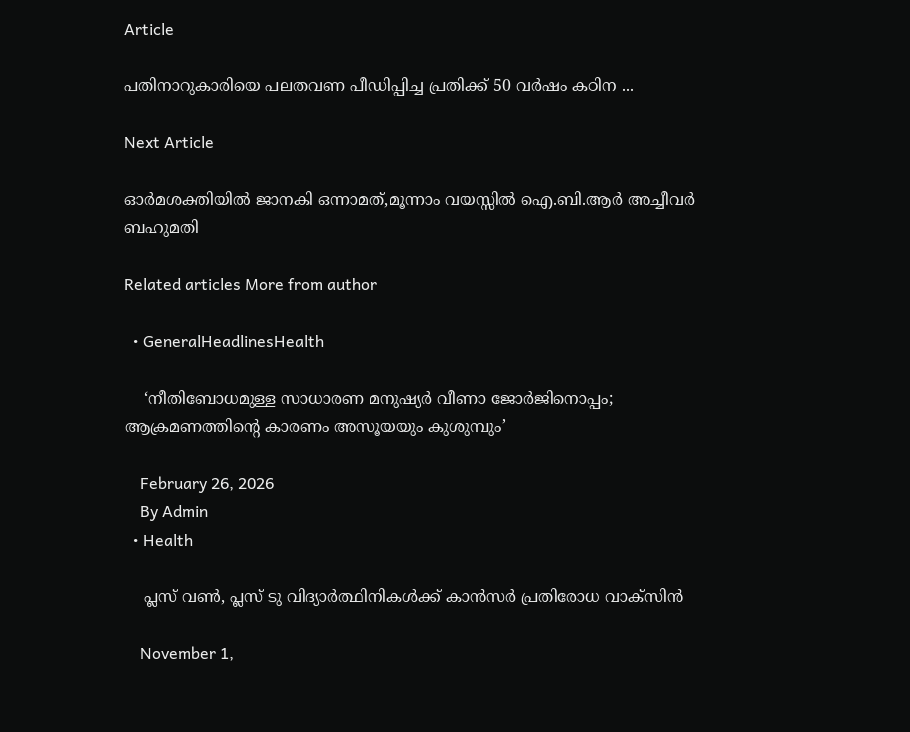Article

പതിനാറുകാരിയെ പലതവണ പീഡിപ്പിച്ച പ്രതിക്ക് 50 വർഷം കഠിന ...

Next Article

ഓർമശക്തിയിൽ ജാനകി ഒന്നാമത്,മൂന്നാം വയസ്സിൽ ഐ.ബി.ആർ അച്ചീവർ ബഹുമതി

Related articles More from author

  • GeneralHeadlinesHealth

    ‘നീതിബോധമുള്ള സാധാരണ മനുഷ്യർ വീണാ ജോർജിനൊപ്പം; ആക്രമണത്തിൻ്റെ കാരണം അസൂയയും കുശുമ്പും’

    February 26, 2026
    By Admin
  • Health

    പ്ലസ് വൺ, പ്ലസ് ടു വിദ്യാർത്ഥിനികൾക്ക് കാൻസർ പ്രതിരോധ വാക്സിൻ

    November 1,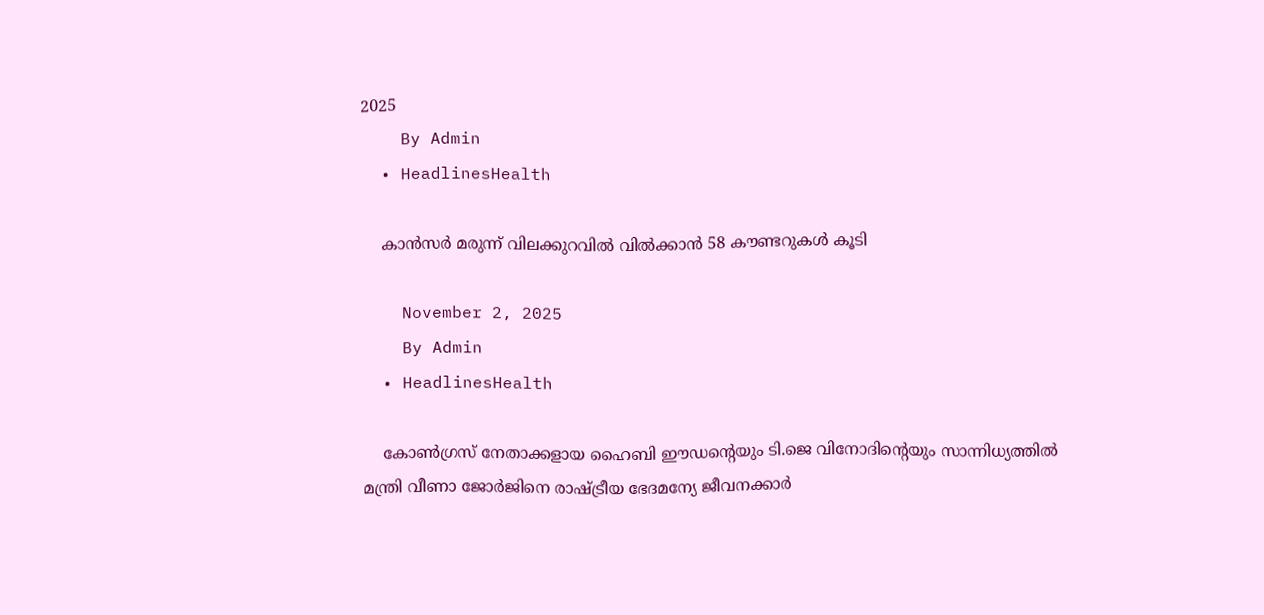2025
    By Admin
  • HeadlinesHealth

    കാന്‍സര്‍ മരുന്ന് വിലക്കുറവില്‍ വില്‍ക്കാൻ 58 കൗണ്ടറുകള്‍ കൂടി

    November 2, 2025
    By Admin
  • HeadlinesHealth

    കോൺഗ്രസ് നേതാക്കളായ ഹൈബി ഈഡൻ്റെയും ടി.ജെ വിനോദിൻ്റെയും സാന്നിധ്യത്തിൽ മന്ത്രി വീണാ ജോര്‍ജിനെ രാഷ്ട്രീയ ഭേദമന്യേ ജീവനക്കാര്‍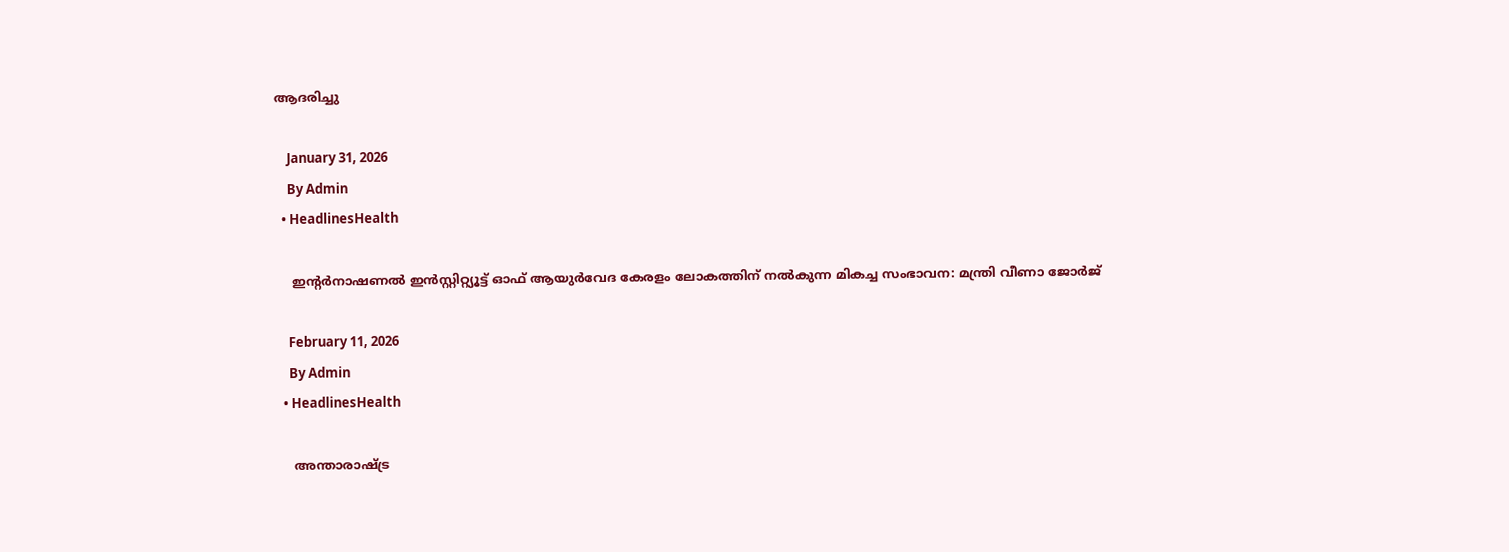ആദരിച്ചു

    January 31, 2026
    By Admin
  • HeadlinesHealth

    ഇൻ്റർനാഷണൽ ഇൻസ്റ്റിറ്റ്യൂട്ട് ഓഫ് ആയുർവേദ കേരളം ലോകത്തിന് നൽകുന്ന മികച്ച സംഭാവന: മന്ത്രി വീണാ ജോർജ്

    February 11, 2026
    By Admin
  • HeadlinesHealth

    അന്താരാഷ്ട്ര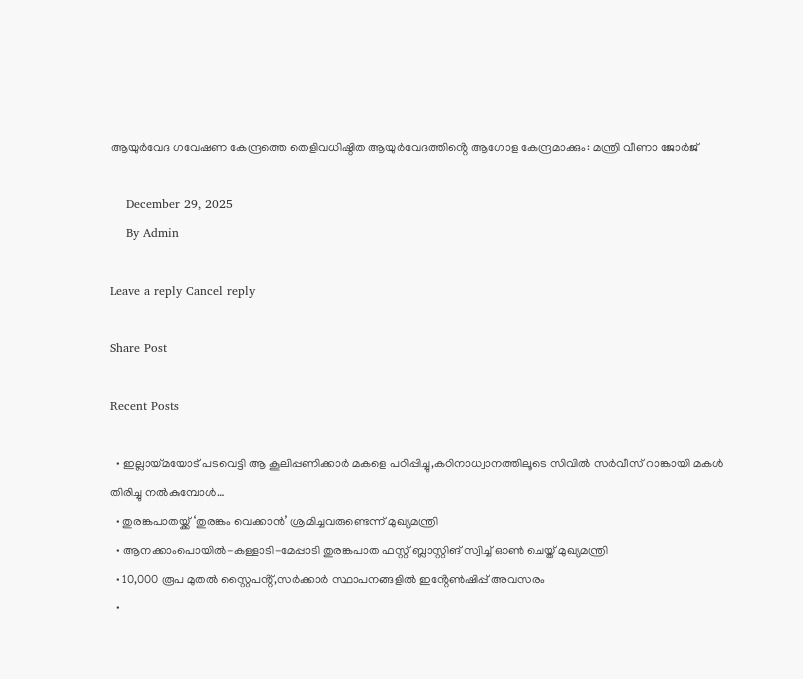ആയുര്‍വേദ ഗവേഷണ കേന്ദ്രത്തെ തെളിവധിഷ്ഠിത ആയുര്‍വേദത്തിൻ്റെ ആഗോള കേന്ദ്രമാക്കും: മന്ത്രി വീണാ ജോര്‍ജ്

    December 29, 2025
    By Admin

Leave a reply Cancel reply

Share Post

Recent Posts

  • ഇല്ലായ്മയോട് പടവെട്ടി ആ കൂലിപ്പണിക്കാർ മകളെ പഠിപ്പിച്ചു,കഠിനാധ്വാനത്തിലൂടെ സിവിൽ സർവീസ് റാങ്കായി മകൾ തിരിച്ചു നൽകുമ്പോൾ…
  • തുരങ്കപാതയ്ക്ക് ‘തുരങ്കം വെക്കാൻ’ ശ്രമിച്ചവരുണ്ടെന്ന് മുഖ്യമന്ത്രി
  • ആനക്കാംപൊയിൽ-കള്ളാടി-മേപ്പാടി തുരങ്കപാത ഫസ്റ്റ് ബ്ലാസ്റ്റിങ് സ്വിച്ച് ഓൺ ചെയ്ത് മുഖ്യമന്ത്രി
  • 10,000 രൂപ മുതൽ സ്റ്റൈപൻ്റ്,സർക്കാർ സ്ഥാപനങ്ങളിൽ ഇൻ്റേൺഷിപ്പ് അവസരം
  •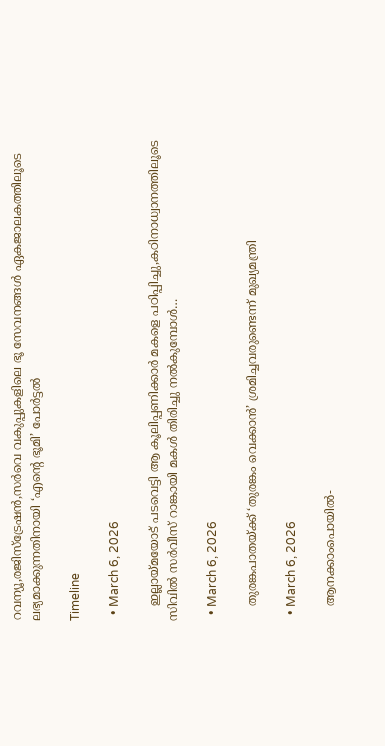റവന്യൂ,രജിസ്‌ട്രേഷൻ,സർവെ വകുപ്പുകളിലെ ഭൂ സേവനങ്ങൾ ഏകജാലകത്തിലൂടെ ലഭ്യമാക്കുന്നതിനായി ‘എന്‍റെ ഭൂമി’ പോർട്ടൽ

Timeline

  • March 6, 2026

    ഇല്ലായ്മയോട് പടവെട്ടി ആ കൂലിപ്പണിക്കാർ മകളെ പഠിപ്പിച്ചു,കഠിനാധ്വാനത്തിലൂടെ സിവിൽ സർവീസ് റാങ്കായി മകൾ തിരിച്ചു നൽകുമ്പോൾ…

  • March 6, 2026

    തുരങ്കപാതയ്ക്ക് ‘തുരങ്കം വെക്കാൻ’ ശ്രമിച്ചവരുണ്ടെന്ന് മുഖ്യമന്ത്രി

  • March 6, 2026

    ആനക്കാംപൊയിൽ-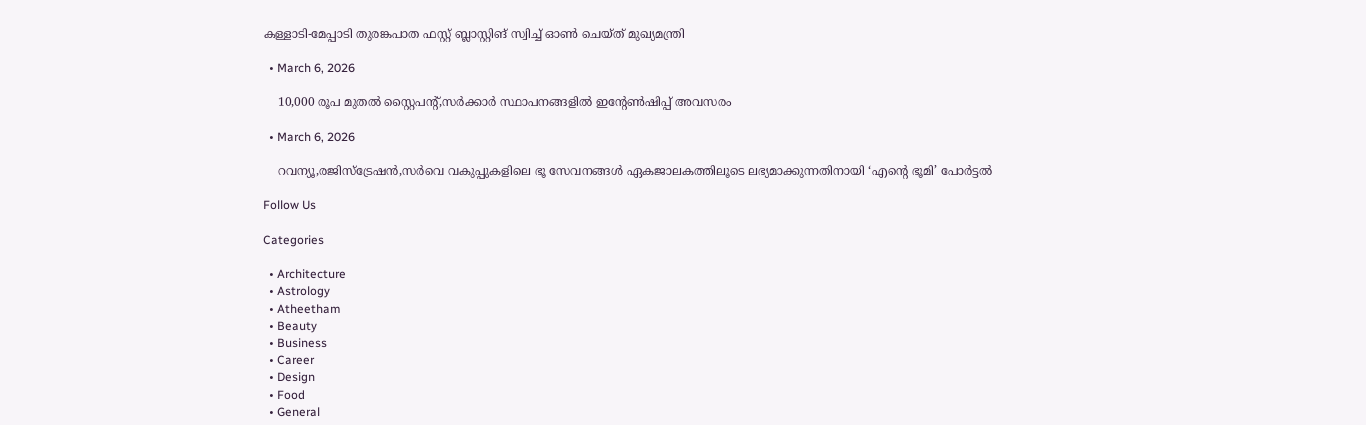കള്ളാടി-മേപ്പാടി തുരങ്കപാത ഫസ്റ്റ് ബ്ലാസ്റ്റിങ് സ്വിച്ച് ഓൺ ചെയ്ത് മുഖ്യമന്ത്രി

  • March 6, 2026

    10,000 രൂപ മുതൽ സ്റ്റൈപൻ്റ്,സർക്കാർ സ്ഥാപനങ്ങളിൽ ഇൻ്റേൺഷിപ്പ് അവസരം

  • March 6, 2026

    റവന്യൂ,രജിസ്‌ട്രേഷൻ,സർവെ വകുപ്പുകളിലെ ഭൂ സേവനങ്ങൾ ഏകജാലകത്തിലൂടെ ലഭ്യമാക്കുന്നതിനായി ‘എന്‍റെ ഭൂമി’ പോർട്ടൽ

Follow Us

Categories

  • Architecture
  • Astrology
  • Atheetham
  • Beauty
  • Business
  • Career
  • Design
  • Food
  • General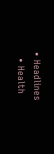• Headlines
  • Health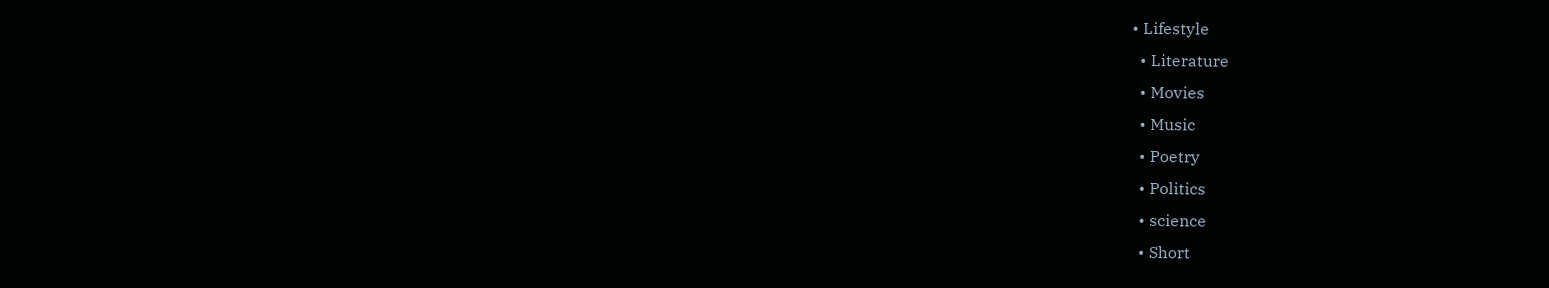• Lifestyle
  • Literature
  • Movies
  • Music
  • Poetry
  • Politics
  • science
  • Short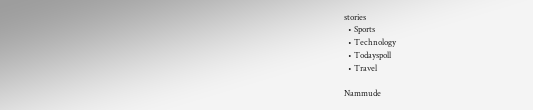stories
  • Sports
  • Technology
  • Todayspoll
  • Travel

Nammude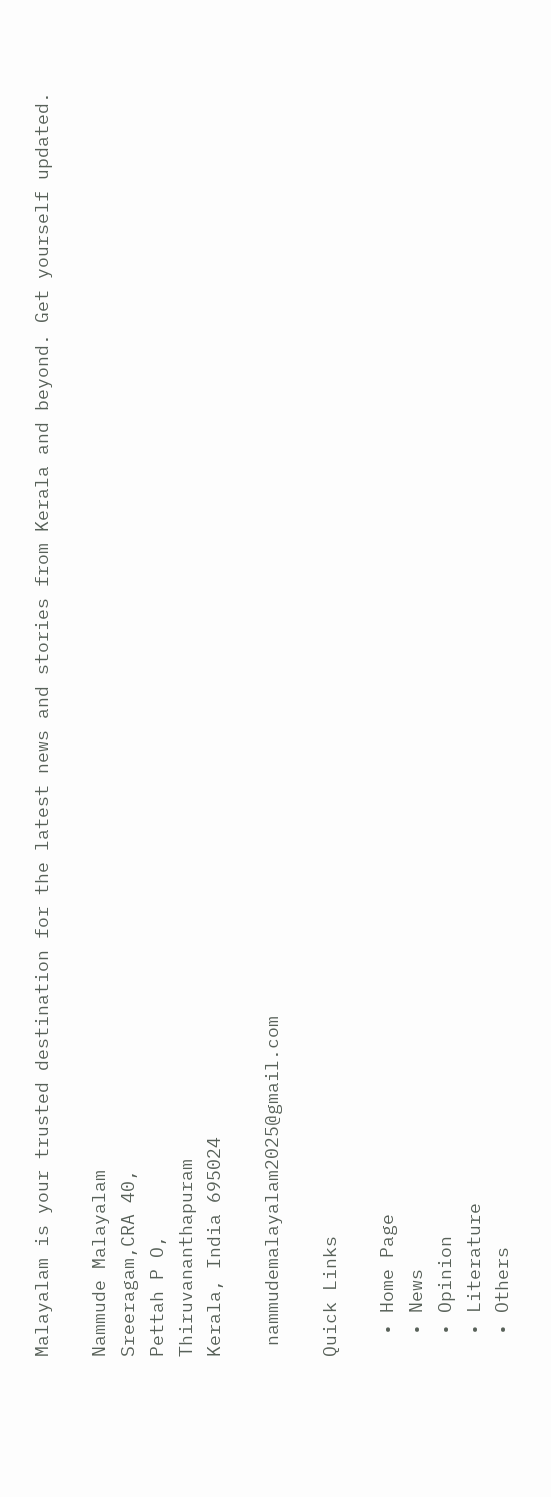Malayalam is your trusted destination for the latest news and stories from Kerala and beyond. Get yourself updated.

Nammude Malayalam
Sreeragam,CRA 40,
Pettah P O,
Thiruvananthapuram
Kerala, India 695024

 nammudemalayalam2025@gmail.com

Quick Links

  • Home Page
  • News
  • Opinion
  • Literature
  • Others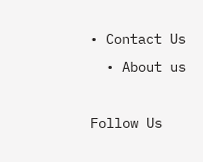• Contact Us
  • About us

Follow Us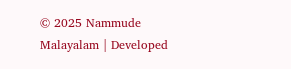© 2025 Nammude Malayalam | Developed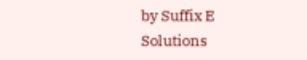by Suffix E Solutions